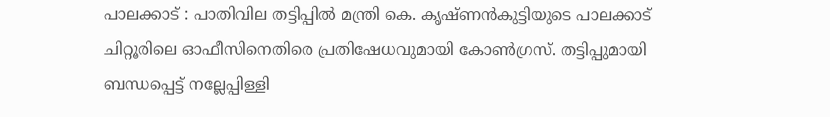പാലക്കാട് : പാതിവില തട്ടിപ്പിൽ മന്ത്രി കെ. കൃഷ്ണൻകുട്ടിയുടെ പാലക്കാട് ചിറ്റൂരിലെ ഓഫീസിനെതിരെ പ്രതിഷേധവുമായി കോൺഗ്രസ്. തട്ടിപ്പുമായി ബന്ധപ്പെട്ട് നല്ലേപ്പിള്ളി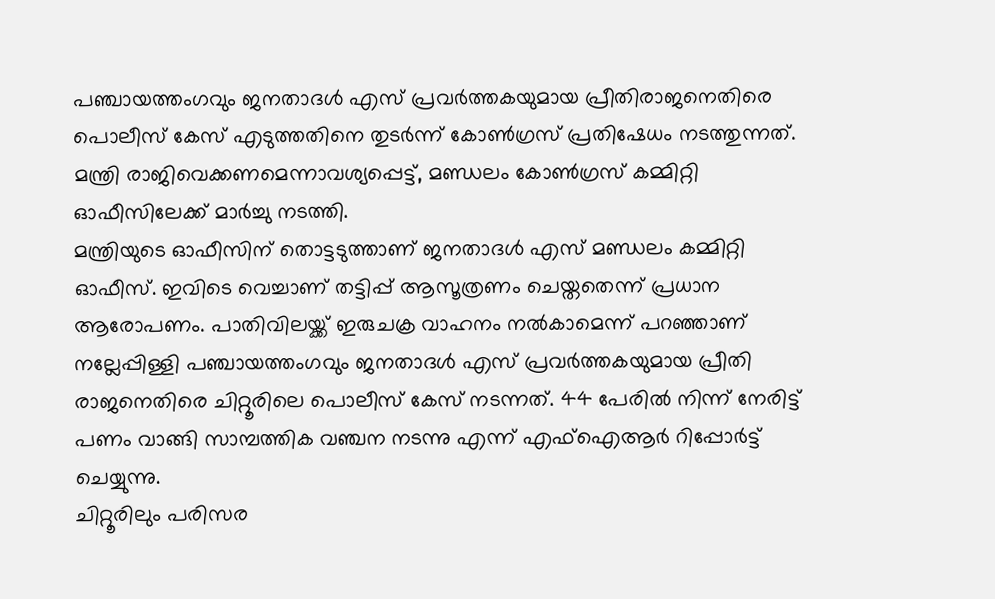പഞ്ചായത്തംഗവും ജനതാദൾ എസ് പ്രവർത്തകയുമായ പ്രീതിരാജനെതിരെ പൊലീസ് കേസ് എടുത്തതിനെ തുടർന്ന് കോൺഗ്രസ് പ്രതിഷേധം നടത്തുന്നത്. മന്ത്രി രാജിവെക്കണമെന്നാവശ്യപ്പെട്ട്, മണ്ഡലം കോൺഗ്രസ് കമ്മിറ്റി ഓഫീസിലേക്ക് മാർച്ചു നടത്തി.
മന്ത്രിയുടെ ഓഫീസിന് തൊട്ടടുത്താണ് ജനതാദൾ എസ് മണ്ഡലം കമ്മിറ്റി ഓഫീസ്. ഇവിടെ വെച്ചാണ് തട്ടിപ്പ് ആസൂത്രണം ചെയ്തതെന്ന് പ്രധാന ആരോപണം. പാതിവിലയ്ക്ക് ഇരുചക്ര വാഹനം നൽകാമെന്ന് പറഞ്ഞാണ് നല്ലേപ്പിള്ളി പഞ്ചായത്തംഗവും ജനതാദൾ എസ് പ്രവർത്തകയുമായ പ്രീതി രാജനെതിരെ ചിറ്റൂരിലെ പൊലീസ് കേസ് നടന്നത്. 44 പേരിൽ നിന്ന് നേരിട്ട് പണം വാങ്ങി സാമ്പത്തിക വഞ്ചന നടന്നു എന്ന് എഫ്ഐആർ റിപ്പോർട്ട് ചെയ്യുന്നു.
ചിറ്റൂരിലും പരിസര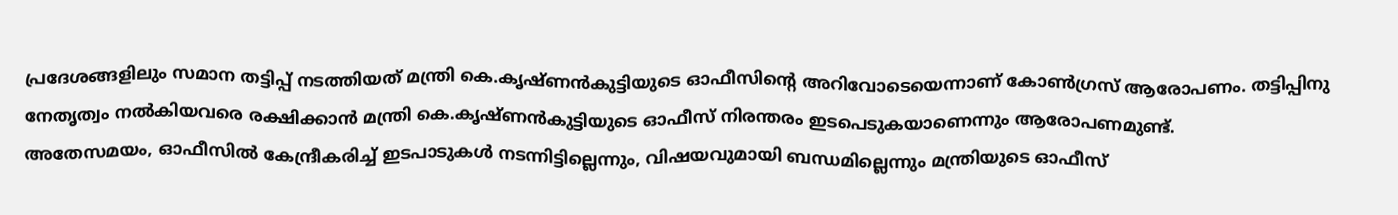പ്രദേശങ്ങളിലും സമാന തട്ടിപ്പ് നടത്തിയത് മന്ത്രി കെ.കൃഷ്ണൻകുട്ടിയുടെ ഓഫീസിന്റെ അറിവോടെയെന്നാണ് കോൺഗ്രസ് ആരോപണം. തട്ടിപ്പിനു നേതൃത്വം നൽകിയവരെ രക്ഷിക്കാൻ മന്ത്രി കെ.കൃഷ്ണൻകുട്ടിയുടെ ഓഫീസ് നിരന്തരം ഇടപെടുകയാണെന്നും ആരോപണമുണ്ട്.
അതേസമയം, ഓഫീസിൽ കേന്ദ്രീകരിച്ച് ഇടപാടുകൾ നടന്നിട്ടില്ലെന്നും, വിഷയവുമായി ബന്ധമില്ലെന്നും മന്ത്രിയുടെ ഓഫീസ്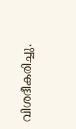വിശദീകരിച്ചു.